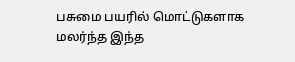பசுமை பயரில் மொட்டுகளாக மலர்ந்த இந்த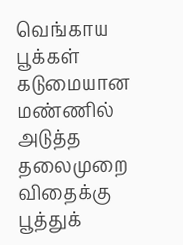வெங்காய பூக்கள் கடுமையான மண்ணில் அடுத்த தலைமுறை விதைக்கு பூத்துக்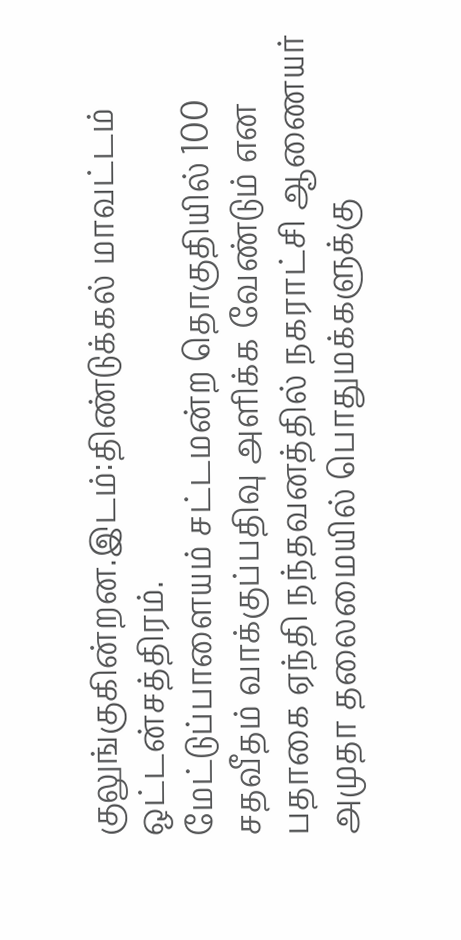குலுங்குகின்றன.இடம்:திண்டுக்கல் மாவட்டம் ஒட்டன்சத்திரம்.
மேட்டுப்பாளையம் சட்டமன்ற தொகுதியில் 100 சதவீதம் வாக்குப்பதிவு அளிக்க வேண்டும் என பதாகை ஏந்தி நந்தவனத்தில் நகராட்சி ஆணையர் அமுதா தலைமையில் பொதுமக்களுக்கு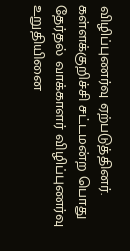விழிப்புணர்வு ஏற்படுத்தினர்.
கள்ளக்குறிச்சி சட்டமன்ற பொது தேர்தல் வாக்காளர் விழிப்புணர்வு உறுதியினை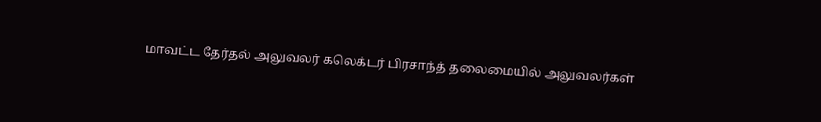மாவட்ட தேர்தல் அலுவலர் கலெக்டர் பிரசாந்த் தலைமையில் அலுவலர்கள்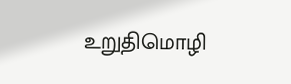உறுதிமொழி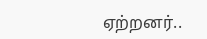ஏற்றனர்..